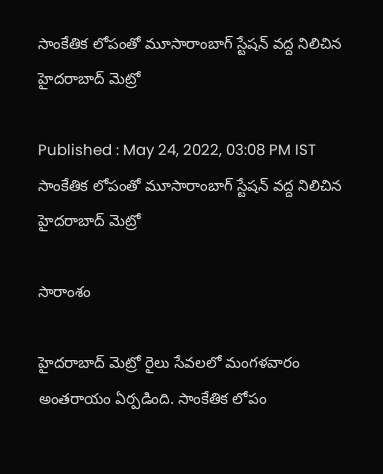సాంకేతిక లోపంతో మూసారాంబాగ్ స్టేషన్ వద్ద నిలిచిన హైదరాబాద్ మెట్రో

Published : May 24, 2022, 03:08 PM IST
సాంకేతిక లోపంతో మూసారాంబాగ్ స్టేషన్ వద్ద నిలిచిన హైదరాబాద్ మెట్రో

సారాంశం

హైదరాబాద్ మెట్రో రైలు సేవలలో మంగళవారం అంతరాయం ఏర్పడింది. సాంకేతిక లోపం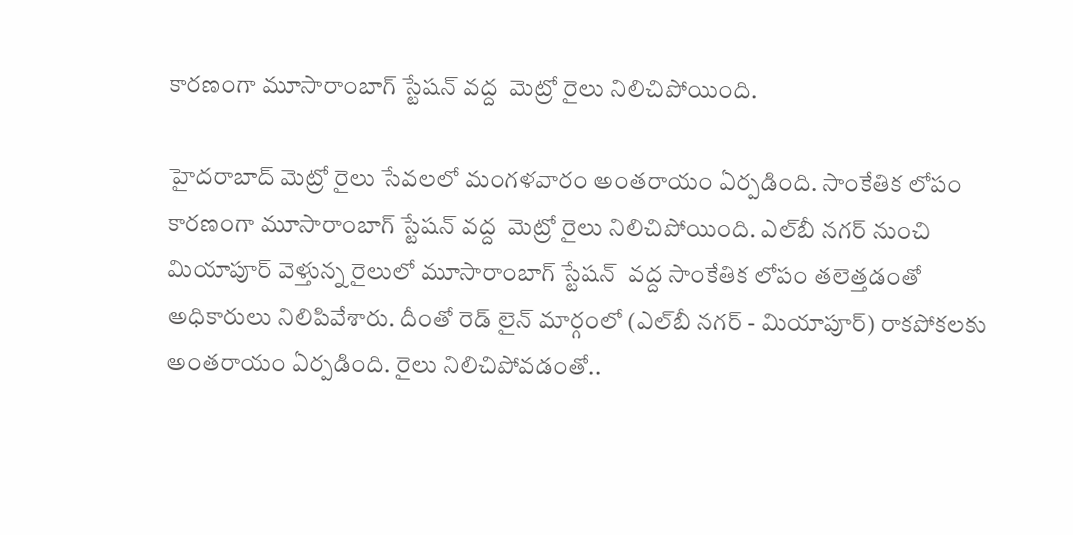కారణంగా మూసారాంబాగ్ స్టేషన్ వద్ద  మెట్రో రైలు నిలిచిపోయింది.

హైదరాబాద్ మెట్రో రైలు సేవలలో మంగళవారం అంతరాయం ఏర్పడింది. సాంకేతిక లోపం కారణంగా మూసారాంబాగ్ స్టేషన్ వద్ద  మెట్రో రైలు నిలిచిపోయింది. ఎల్‌బీ నగర్ నుంచి మియాపూర్ వెళ్తున్న రైలులో మూసారాంబాగ్ స్టేషన్  వద్ద సాంకేతిక లోపం తలెత్తడంతో అధికారులు నిలిపివేశారు. దీంతో రెడ్ లైన్ మార్గంలో (ఎల్‌బీ నగర్ - మియాపూర్) రాకపోకలకు అంతరాయం ఏర్పడింది. రైలు నిలిచిపోవడంతో..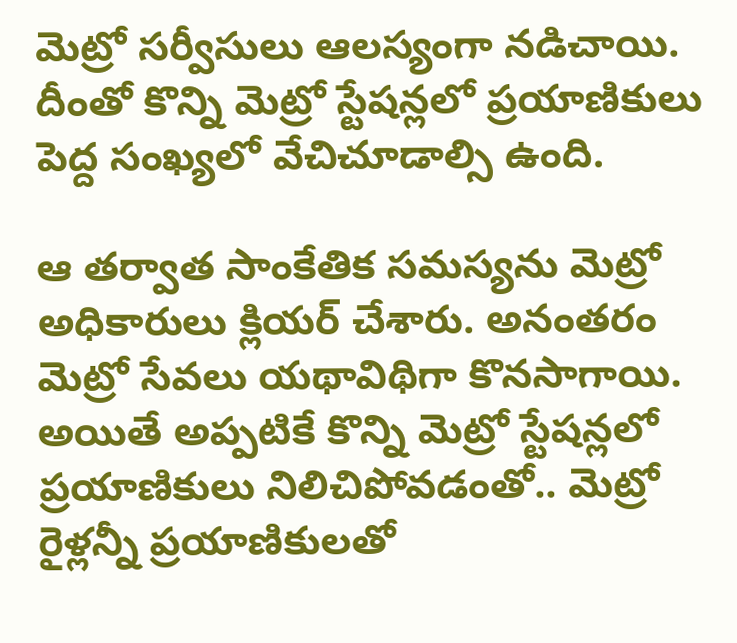మెట్రో సర్వీసులు ఆలస్యంగా నడిచాయి. దీంతో కొన్ని మెట్రో స్టేషన్లలో ప్రయాణికులు పెద్ద సంఖ్యలో వేచిచూడాల్సి ఉంది.

ఆ తర్వాత సాంకేతిక సమస్యను మెట్రో అధికారులు క్లియర్ చేశారు. అనంతరం మెట్రో సేవలు యథావిథిగా కొనసాగాయి. అయితే అప్పటికే కొన్ని మెట్రో స్టేషన్లలో ప్రయాణికులు నిలిచిపోవడంతో.. మెట్రో రైళ్లన్నీ ప్రయాణికులతో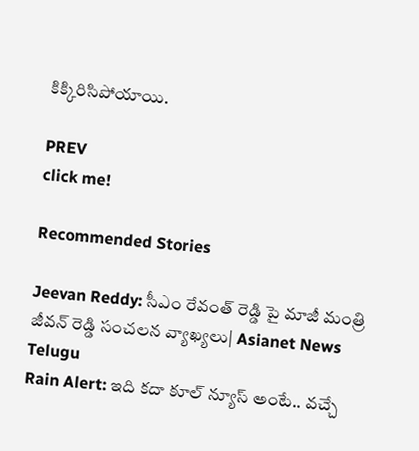కిక్కిరిసిపోయాయి.

PREV
click me!

Recommended Stories

Jeevan Reddy: సీఎం రేవంత్ రెడ్డి పై మాజీ మంత్రి జీవన్ రెడ్డి సంచలన వ్యాఖ్యలు| Asianet News Telugu
Rain Alert: ఇది క‌దా కూల్ న్యూస్ అంటే.. వ‌చ్చే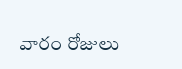వారం రోజులు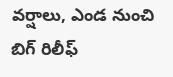వ‌ర్షాలు, ఎండ నుంచి బిగ్ రిలీఫ్